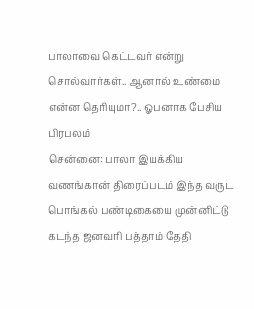பாலாவை கெட்டவர் என்று சொல்வார்கள்.. ஆனால் உண்மை என்ன தெரியுமா?.. ஓபனாக பேசிய பிரபலம்
சென்னை: பாலா இயக்கிய வணங்கான் திரைப்படம் இந்த வருட பொங்கல் பண்டிகையை முன்னிட்டு கடந்த ஜனவரி பத்தாம் தேதி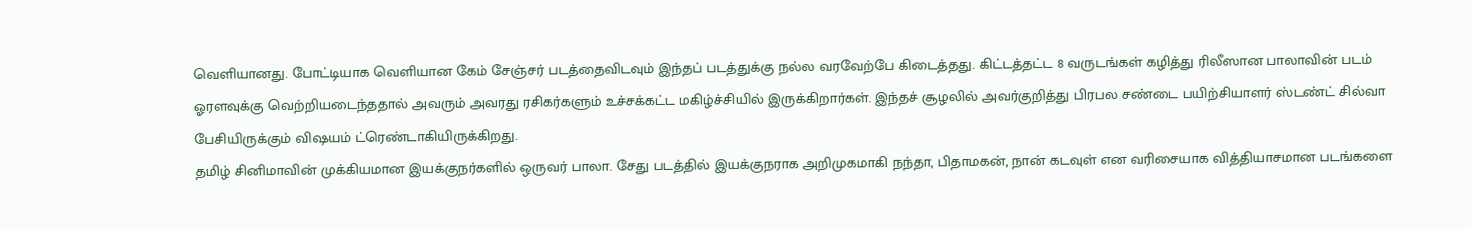வெளியானது. போட்டியாக வெளியான கேம் சேஞ்சர் படத்தைவிடவும் இந்தப் படத்துக்கு நல்ல வரவேற்பே கிடைத்தது. கிட்டத்தட்ட 8 வருடங்கள் கழித்து ரிலீஸான பாலாவின் படம் ஓரளவுக்கு வெற்றியடைந்ததால் அவரும் அவரது ரசிகர்களும் உச்சக்கட்ட மகிழ்ச்சியில் இருக்கிறார்கள். இந்தச் சூழலில் அவர்குறித்து பிரபல சண்டை பயிற்சியாளர் ஸ்டண்ட் சில்வா பேசியிருக்கும் விஷயம் ட்ரெண்டாகியிருக்கிறது.
தமிழ் சினிமாவின் முக்கியமான இயக்குநர்களில் ஒருவர் பாலா. சேது படத்தில் இயக்குநராக அறிமுகமாகி நந்தா, பிதாமகன், நான் கடவுள் என வரிசையாக வித்தியாசமான படங்களை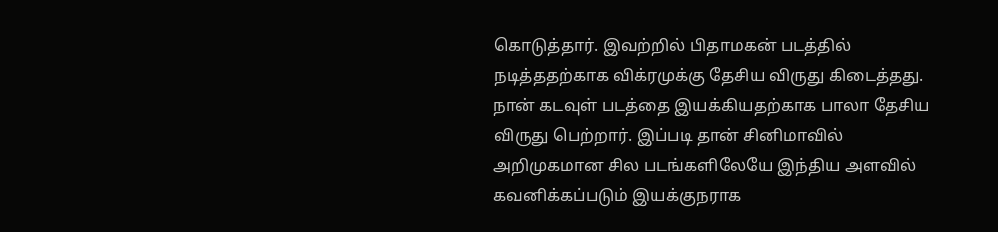கொடுத்தார். இவற்றில் பிதாமகன் படத்தில் நடித்ததற்காக விக்ரமுக்கு தேசிய விருது கிடைத்தது. நான் கடவுள் படத்தை இயக்கியதற்காக பாலா தேசிய விருது பெற்றார். இப்படி தான் சினிமாவில் அறிமுகமான சில படங்களிலேயே இந்திய அளவில் கவனிக்கப்படும் இயக்குநராக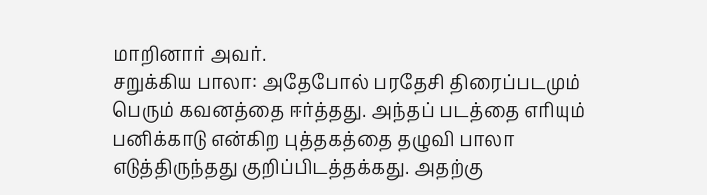மாறினார் அவர்.
சறுக்கிய பாலா: அதேபோல் பரதேசி திரைப்படமும் பெரும் கவனத்தை ஈர்த்தது. அந்தப் படத்தை எரியும் பனிக்காடு என்கிற புத்தகத்தை தழுவி பாலா எடுத்திருந்தது குறிப்பிடத்தக்கது. அதற்கு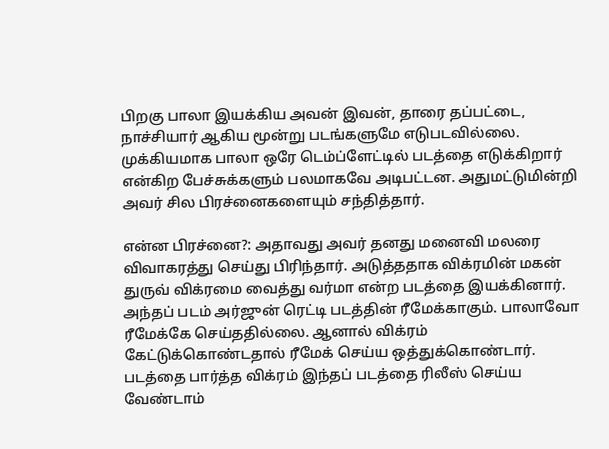பிறகு பாலா இயக்கிய அவன் இவன், தாரை தப்பட்டை, நாச்சியார் ஆகிய மூன்று படங்களுமே எடுபடவில்லை. முக்கியமாக பாலா ஒரே டெம்ப்ளேட்டில் படத்தை எடுக்கிறார் என்கிற பேச்சுக்களும் பலமாகவே அடிபட்டன. அதுமட்டுமின்றி அவர் சில பிரச்னைகளையும் சந்தித்தார்.

என்ன பிரச்னை?: அதாவது அவர் தனது மனைவி மலரை விவாகரத்து செய்து பிரிந்தார். அடுத்ததாக விக்ரமின் மகன் துருவ் விக்ரமை வைத்து வர்மா என்ற படத்தை இயக்கினார். அந்தப் படம் அர்ஜுன் ரெட்டி படத்தின் ரீமேக்காகும். பாலாவோ ரீமேக்கே செய்ததில்லை. ஆனால் விக்ரம் கேட்டுக்கொண்டதால் ரீமேக் செய்ய ஒத்துக்கொண்டார். படத்தை பார்த்த விக்ரம் இந்தப் படத்தை ரிலீஸ் செய்ய வேண்டாம்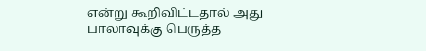என்று கூறிவிட்டதால் அது பாலாவுக்கு பெருத்த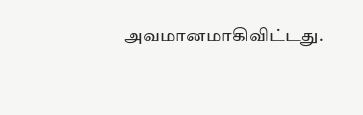அவமானமாகிவிட்டது.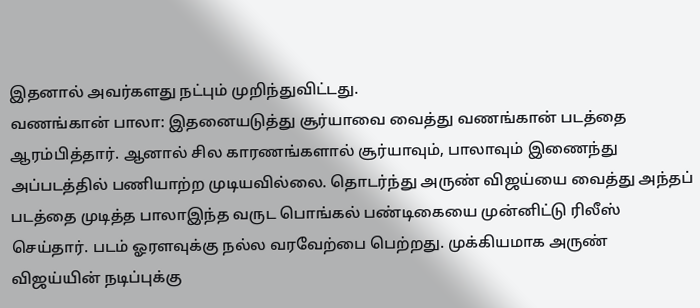இதனால் அவர்களது நட்பும் முறிந்துவிட்டது.
வணங்கான் பாலா: இதனையடுத்து சூர்யாவை வைத்து வணங்கான் படத்தை ஆரம்பித்தார். ஆனால் சில காரணங்களால் சூர்யாவும், பாலாவும் இணைந்து அப்படத்தில் பணியாற்ற முடியவில்லை. தொடர்ந்து அருண் விஜய்யை வைத்து அந்தப் படத்தை முடித்த பாலாஇந்த வருட பொங்கல் பண்டிகையை முன்னிட்டு ரிலீஸ் செய்தார். படம் ஓரளவுக்கு நல்ல வரவேற்பை பெற்றது. முக்கியமாக அருண் விஜய்யின் நடிப்புக்கு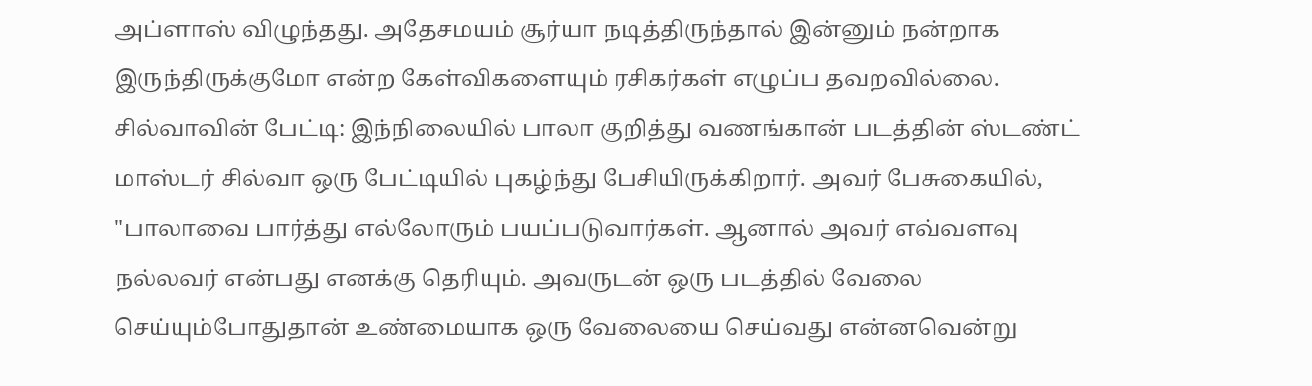அப்ளாஸ் விழுந்தது. அதேசமயம் சூர்யா நடித்திருந்தால் இன்னும் நன்றாக இருந்திருக்குமோ என்ற கேள்விகளையும் ரசிகர்கள் எழுப்ப தவறவில்லை.
சில்வாவின் பேட்டி: இந்நிலையில் பாலா குறித்து வணங்கான் படத்தின் ஸ்டண்ட் மாஸ்டர் சில்வா ஒரு பேட்டியில் புகழ்ந்து பேசியிருக்கிறார். அவர் பேசுகையில், "பாலாவை பார்த்து எல்லோரும் பயப்படுவார்கள். ஆனால் அவர் எவ்வளவு நல்லவர் என்பது எனக்கு தெரியும். அவருடன் ஒரு படத்தில் வேலை செய்யும்போதுதான் உண்மையாக ஒரு வேலையை செய்வது என்னவென்று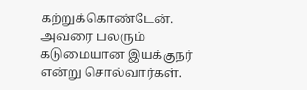கற்றுக்கொண்டேன். அவரை பலரும் கடுமையான இயக்குநர் என்று சொல்வார்கள்.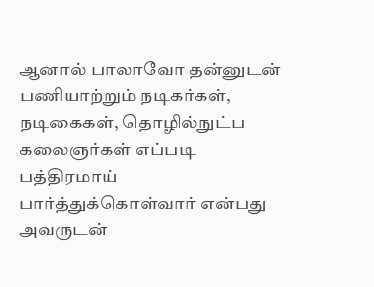ஆனால் பாலாவோ தன்னுடன் பணியாற்றும் நடிகர்கள், நடிகைகள், தொழில்நுட்ப கலைஞர்கள் எப்படி பத்திரமாய் பார்த்துக்கொள்வார் என்பது அவருடன்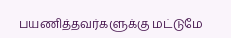பயணித்தவர்களுக்கு மட்டுமே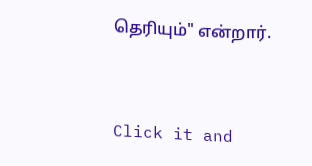தெரியும்" என்றார்.


Click it and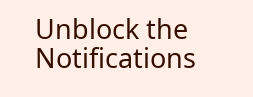Unblock the Notifications